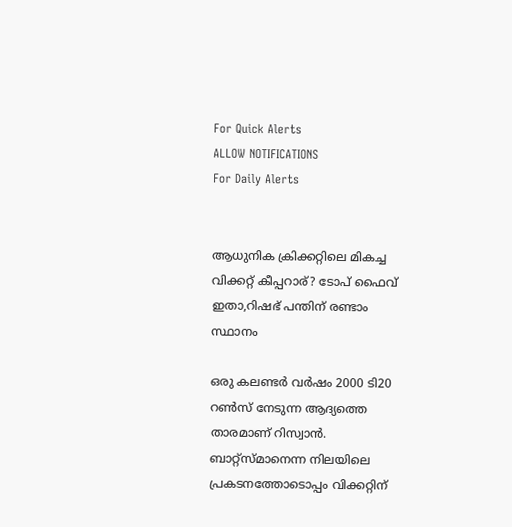For Quick Alerts
ALLOW NOTIFICATIONS
For Daily Alerts


ആധുനിക ക്രിക്കറ്റിലെ മികച്ച വിക്കറ്റ് കീപ്പറാര്? ടോപ് ഫൈവ് ഇതാ,റിഷഭ് പന്തിന് രണ്ടാം സ്ഥാനം

ഒരു കലണ്ടര്‍ വര്‍ഷം 2000 ടി20 റണ്‍സ് നേടുന്ന ആദ്യത്തെ താരമാണ് റിസ്വാന്‍. ബാറ്റ്‌സ്മാനെന്ന നിലയിലെ പ്രകടനത്തോടൊപ്പം വിക്കറ്റിന്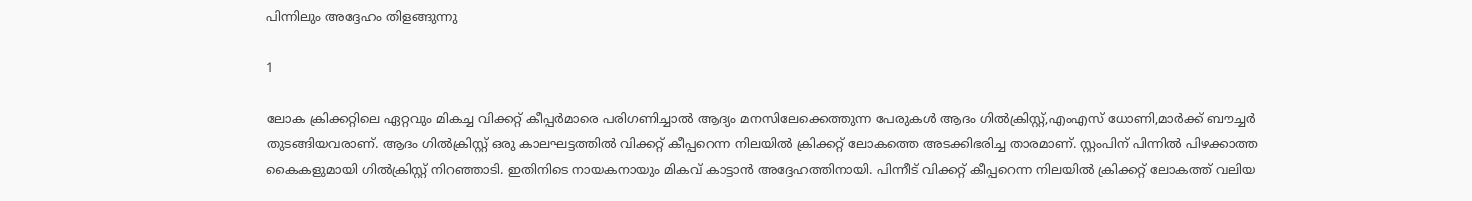പിന്നിലും അദ്ദേഹം തിളങ്ങുന്നു

1

ലോക ക്രിക്കറ്റിലെ ഏറ്റവും മികച്ച വിക്കറ്റ് കീപ്പര്‍മാരെ പരിഗണിച്ചാല്‍ ആദ്യം മനസിലേക്കെത്തുന്ന പേരുകള്‍ ആദം ഗില്‍ക്രിസ്റ്റ്,എംഎസ് ധോണി,മാര്‍ക്ക് ബൗച്ചര്‍ തുടങ്ങിയവരാണ്. ആദം ഗില്‍ക്രിസ്റ്റ് ഒരു കാലഘട്ടത്തില്‍ വിക്കറ്റ് കീപ്പറെന്ന നിലയില്‍ ക്രിക്കറ്റ് ലോകത്തെ അടക്കിഭരിച്ച താരമാണ്. സ്റ്റംപിന് പിന്നില്‍ പിഴക്കാത്ത കൈകളുമായി ഗില്‍ക്രിസ്റ്റ് നിറഞ്ഞാടി. ഇതിനിടെ നായകനായും മികവ് കാട്ടാന്‍ അദ്ദേഹത്തിനായി. പിന്നീട് വിക്കറ്റ് കീപ്പറെന്ന നിലയില്‍ ക്രിക്കറ്റ് ലോകത്ത് വലിയ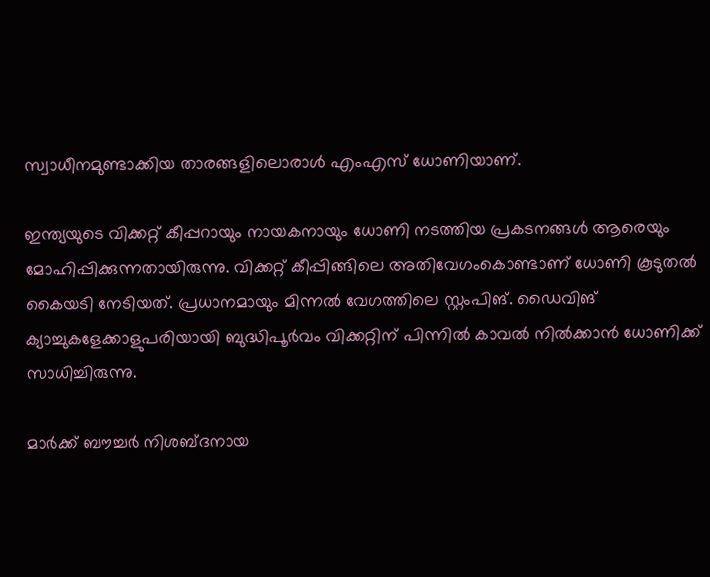സ്വാധീനമുണ്ടാക്കിയ താരങ്ങളിലൊരാള്‍ എംഎസ് ധോണിയാണ്.

ഇന്ത്യയുടെ വിക്കറ്റ് കീപ്പറായും നായകനായും ധോണി നടത്തിയ പ്രകടനങ്ങള്‍ ആരെയും മോഹിപ്പിക്കുന്നതായിരുന്നു. വിക്കറ്റ് കീപ്പിങ്ങിലെ അതിവേഗംകൊണ്ടാണ് ധോണി കൂടുതല്‍ കൈയടി നേടിയത്. പ്രധാനമായും മിന്നല്‍ വേഗത്തിലെ സ്റ്റംപിങ്. ഡൈവിങ് ക്യാച്ചുകളേക്കാളുപരിയായി ബുദ്ധിപൂര്‍വം വിക്കറ്റിന് പിന്നില്‍ കാവല്‍ നില്‍ക്കാന്‍ ധോണിക്ക് സാധിച്ചിരുന്നു.

മാര്‍ക്ക് ബൗച്ചര്‍ നിശബ്ദനായ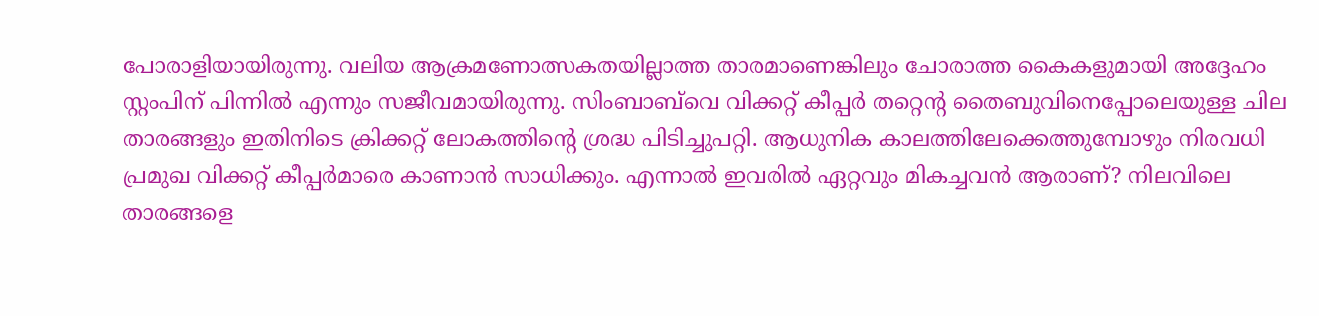പോരാളിയായിരുന്നു. വലിയ ആക്രമണോത്സകതയില്ലാത്ത താരമാണെങ്കിലും ചോരാത്ത കൈകളുമായി അദ്ദേഹം സ്റ്റംപിന് പിന്നില്‍ എന്നും സജീവമായിരുന്നു. സിംബാബ്‌വെ വിക്കറ്റ് കീപ്പര്‍ തറ്റെന്റ തൈബുവിനെപ്പോലെയുള്ള ചില താരങ്ങളും ഇതിനിടെ ക്രിക്കറ്റ് ലോകത്തിന്റെ ശ്രദ്ധ പിടിച്ചുപറ്റി. ആധുനിക കാലത്തിലേക്കെത്തുമ്പോഴും നിരവധി പ്രമുഖ വിക്കറ്റ് കീപ്പര്‍മാരെ കാണാന്‍ സാധിക്കും. എന്നാല്‍ ഇവരില്‍ ഏറ്റവും മികച്ചവന്‍ ആരാണ്? നിലവിലെ താരങ്ങളെ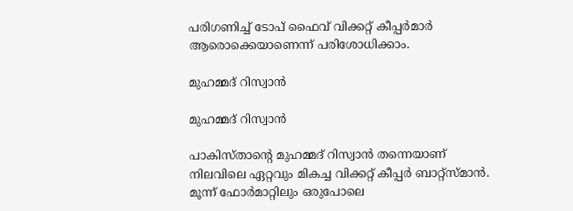പരിഗണിച്ച് ടോപ് ഫൈവ് വിക്കറ്റ് കീപ്പര്‍മാര്‍ ആരൊക്കെയാണെന്ന് പരിശോധിക്കാം.

മുഹമ്മദ് റിസ്വാന്‍

മുഹമ്മദ് റിസ്വാന്‍

പാകിസ്താന്റെ മുഹമ്മദ് റിസ്വാന്‍ തന്നെയാണ് നിലവിലെ ഏറ്റവും മികച്ച വിക്കറ്റ് കീപ്പര്‍ ബാറ്റ്‌സ്മാന്‍. മൂന്ന് ഫോര്‍മാറ്റിലും ഒരുപോലെ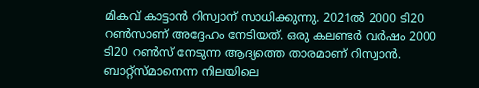മികവ് കാട്ടാന്‍ റിസ്വാന് സാധിക്കുന്നു. 2021ല്‍ 2000 ടി20 റണ്‍സാണ് അദ്ദേഹം നേടിയത്. ഒരു കലണ്ടര്‍ വര്‍ഷം 2000 ടി20 റണ്‍സ് നേടുന്ന ആദ്യത്തെ താരമാണ് റിസ്വാന്‍. ബാറ്റ്‌സ്മാനെന്ന നിലയിലെ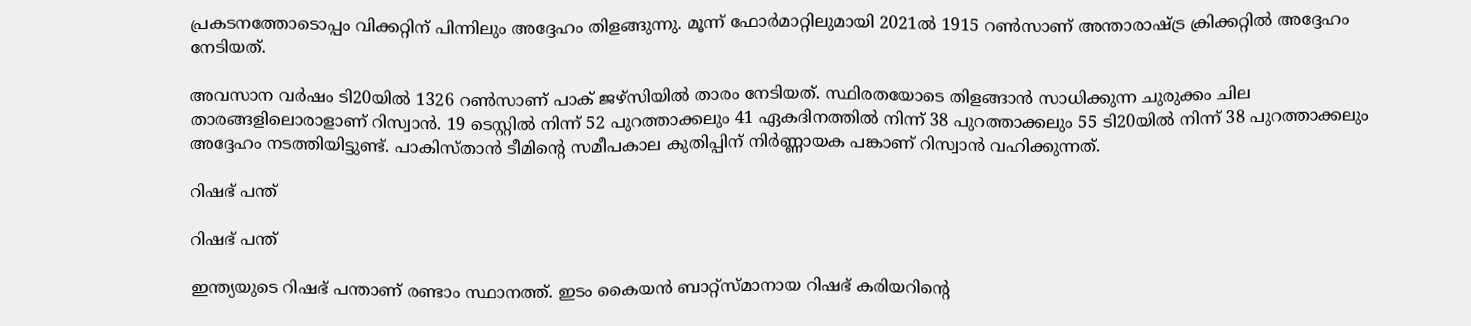പ്രകടനത്തോടൊപ്പം വിക്കറ്റിന് പിന്നിലും അദ്ദേഹം തിളങ്ങുന്നു. മൂന്ന് ഫോര്‍മാറ്റിലുമായി 2021ല്‍ 1915 റണ്‍സാണ് അന്താരാഷ്ട്ര ക്രിക്കറ്റില്‍ അദ്ദേഹം നേടിയത്.

അവസാന വര്‍ഷം ടി20യില്‍ 1326 റണ്‍സാണ് പാക് ജഴ്‌സിയില്‍ താരം നേടിയത്. സ്ഥിരതയോടെ തിളങ്ങാന്‍ സാധിക്കുന്ന ചുരുക്കം ചില താരങ്ങളിലൊരാളാണ് റിസ്വാന്‍. 19 ടെസ്റ്റില്‍ നിന്ന് 52 പുറത്താക്കലും 41 ഏകദിനത്തില്‍ നിന്ന് 38 പുറത്താക്കലും 55 ടി20യില്‍ നിന്ന് 38 പുറത്താക്കലും അദ്ദേഹം നടത്തിയിട്ടുണ്ട്. പാകിസ്താന്‍ ടീമിന്റെ സമീപകാല കുതിപ്പിന് നിര്‍ണ്ണായക പങ്കാണ് റിസ്വാന്‍ വഹിക്കുന്നത്.

റിഷഭ് പന്ത്

റിഷഭ് പന്ത്

ഇന്ത്യയുടെ റിഷഭ് പന്താണ് രണ്ടാം സ്ഥാനത്ത്. ഇടം കൈയന്‍ ബാറ്റ്‌സ്മാനായ റിഷഭ് കരിയറിന്റെ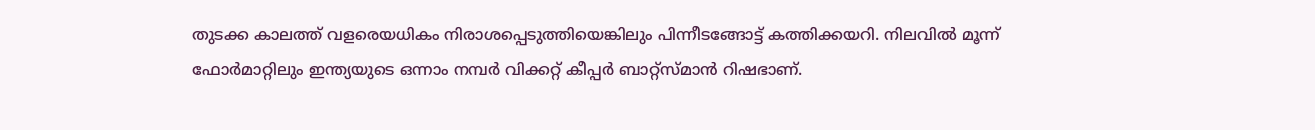തുടക്ക കാലത്ത് വളരെയധികം നിരാശപ്പെടുത്തിയെങ്കിലും പിന്നീടങ്ങോട്ട് കത്തിക്കയറി. നിലവില്‍ മൂന്ന് ഫോര്‍മാറ്റിലും ഇന്ത്യയുടെ ഒന്നാം നമ്പര്‍ വിക്കറ്റ് കീപ്പര്‍ ബാറ്റ്‌സ്മാന്‍ റിഷഭാണ്.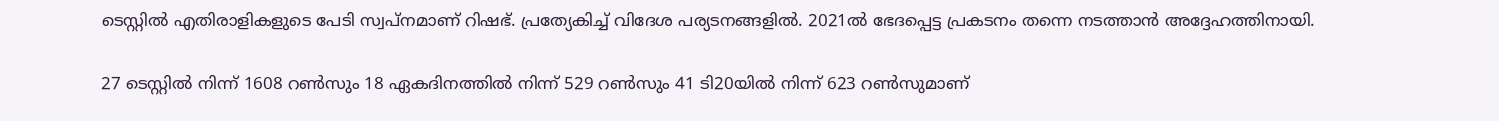ടെസ്റ്റില്‍ എതിരാളികളുടെ പേടി സ്വപ്‌നമാണ് റിഷഭ്. പ്രത്യേകിച്ച് വിദേശ പര്യടനങ്ങളില്‍. 2021ല്‍ ഭേദപ്പെട്ട പ്രകടനം തന്നെ നടത്താന്‍ അദ്ദേഹത്തിനായി.

27 ടെസ്റ്റില്‍ നിന്ന് 1608 റണ്‍സും 18 ഏകദിനത്തില്‍ നിന്ന് 529 റണ്‍സും 41 ടി20യില്‍ നിന്ന് 623 റണ്‍സുമാണ്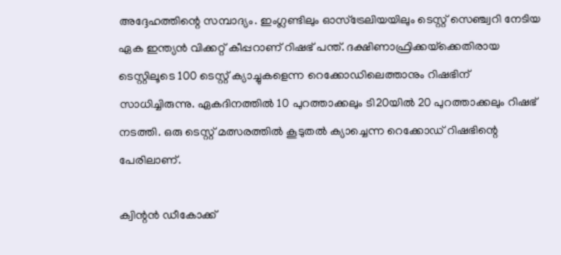അദ്ദേഹത്തിന്റെ സമ്പാദ്യം. ഇംഗ്ലണ്ടിലും ഓസ്‌ട്രേലിയയിലും ടെസ്റ്റ് സെഞ്ച്വറി നേടിയ ഏക ഇന്ത്യന്‍ വിക്കറ്റ് കീപ്പറാണ് റിഷഭ് പന്ത്. ദക്ഷിണാഫ്രിക്കയ്‌ക്കെതിരായ ടെസ്റ്റിലൂടെ 100 ടെസ്റ്റ് ക്യാച്ചുകളെന്ന റെക്കോഡിലെത്താനും റിഷഭിന് സാധിച്ചിരുന്നു. ഏകദിനത്തില്‍ 10 പുറത്താക്കലും ടി20യില്‍ 20 പുറത്താക്കലും റിഷഭ് നടത്തി. ഒരു ടെസ്റ്റ് മത്സരത്തില്‍ കൂടുതല്‍ ക്യാച്ചെന്ന റെക്കോഡ് റിഷഭിന്റെ പേരിലാണ്.

ക്വിന്റന്‍ ഡീകോക്ക്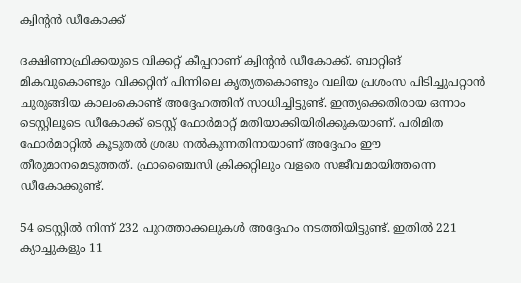ക്വിന്റന്‍ ഡീകോക്ക്

ദക്ഷിണാഫ്രിക്കയുടെ വിക്കറ്റ് കീപ്പറാണ് ക്വിന്റന്‍ ഡീകോക്ക്. ബാറ്റിങ് മികവുകൊണ്ടും വിക്കറ്റിന് പിന്നിലെ കൃത്യതകൊണ്ടും വലിയ പ്രശംസ പിടിച്ചുപറ്റാന്‍ ചുരുങ്ങിയ കാലംകൊണ്ട് അദ്ദേഹത്തിന് സാധിച്ചിട്ടുണ്ട്. ഇന്ത്യക്കെതിരായ ഒന്നാം ടെസ്റ്റിലൂടെ ഡീകോക്ക് ടെസ്റ്റ് ഫോര്‍മാറ്റ് മതിയാക്കിയിരിക്കുകയാണ്. പരിമിത ഫോര്‍മാറ്റില്‍ കൂടുതല്‍ ശ്രദ്ധ നല്‍കുന്നതിനായാണ് അദ്ദേഹം ഈ തീരുമാനമെടുത്തത്. ഫ്രാഞ്ചൈസി ക്രിക്കറ്റിലും വളരെ സജീവമായിത്തന്നെ ഡീകോക്കുണ്ട്.

54 ടെസ്റ്റില്‍ നിന്ന് 232 പുറത്താക്കലുകള്‍ അദ്ദേഹം നടത്തിയിട്ടുണ്ട്. ഇതില്‍ 221 ക്യാച്ചുകളും 11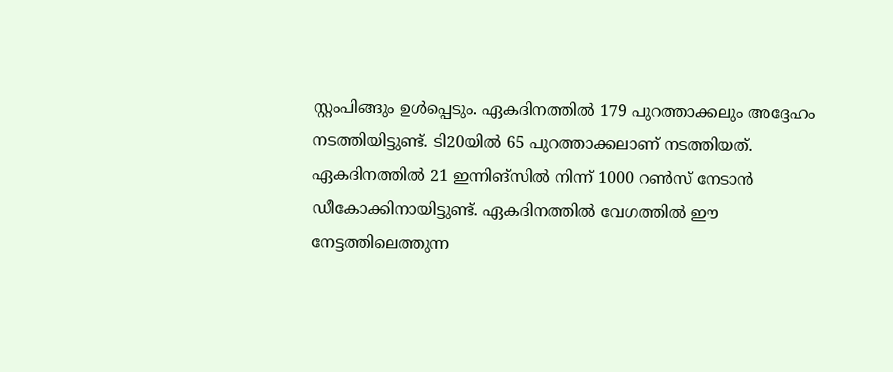സ്റ്റംപിങ്ങും ഉള്‍പ്പെടും. ഏകദിനത്തില്‍ 179 പുറത്താക്കലും അദ്ദേഹം നടത്തിയിട്ടുണ്ട്. ടി20യില്‍ 65 പുറത്താക്കലാണ് നടത്തിയത്. ഏകദിനത്തില്‍ 21 ഇന്നിങ്‌സില്‍ നിന്ന് 1000 റണ്‍സ് നേടാന്‍ ഡീകോക്കിനായിട്ടുണ്ട്. ഏകദിനത്തില്‍ വേഗത്തില്‍ ഈ നേട്ടത്തിലെത്തുന്ന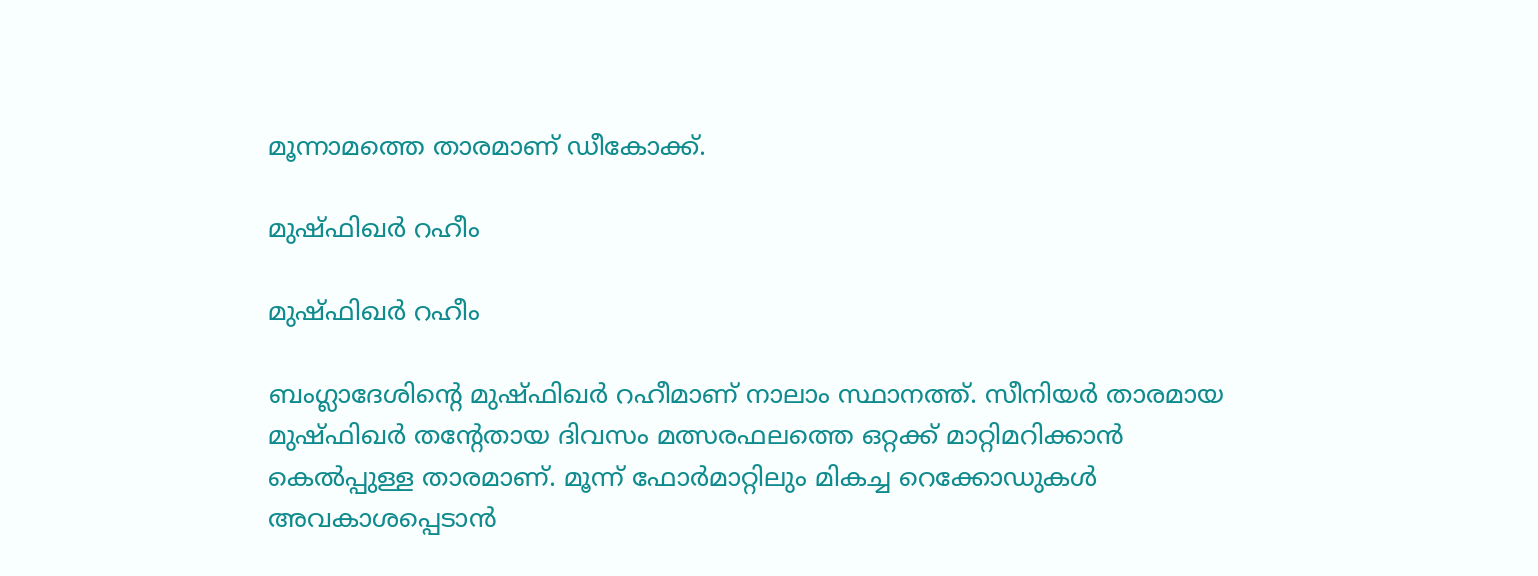മൂന്നാമത്തെ താരമാണ് ഡീകോക്ക്.

മുഷ്ഫിഖര്‍ റഹീം

മുഷ്ഫിഖര്‍ റഹീം

ബംഗ്ലാദേശിന്റെ മുഷ്ഫിഖര്‍ റഹീമാണ് നാലാം സ്ഥാനത്ത്. സീനിയര്‍ താരമായ മുഷ്ഫിഖര്‍ തന്റേതായ ദിവസം മത്സരഫലത്തെ ഒറ്റക്ക് മാറ്റിമറിക്കാന്‍ കെല്‍പ്പുള്ള താരമാണ്. മൂന്ന് ഫോര്‍മാറ്റിലും മികച്ച റെക്കോഡുകള്‍ അവകാശപ്പെടാന്‍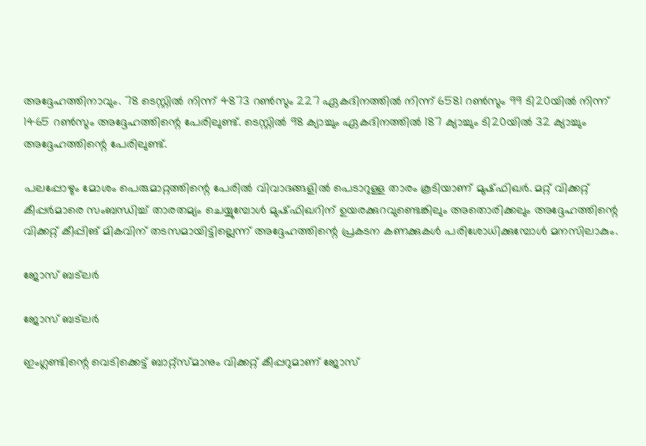അദ്ദേഹത്തിനാവും. 78 ടെസ്റ്റില്‍ നിന്ന് 4873 റണ്‍സും 227 ഏകദിനത്തില്‍ നിന്ന് 6581 റണ്‍സും 99 ടി20യില്‍ നിന്ന് 1465 റണ്‍സും അദ്ദേഹത്തിന്റെ പേരിലുണ്ട്. ടെസ്റ്റില്‍ 98 ക്യാച്ചും ഏകദിനത്തില്‍ 187 ക്യാച്ചും ടി20യില്‍ 32 ക്യാച്ചും അദ്ദേഹത്തിന്റെ പേരിലുണ്ട്.

പലപ്പോഴും മോശം പെരുമാറ്റത്തിന്റെ പേരില്‍ വിവാദങ്ങളില്‍ പെടാറുള്ള താരം കൂടിയാണ് മുഷ്ഫിഖര്‍. മറ്റ് വിക്കറ്റ് കീപ്പര്‍മാരെ സംബന്ധിച്ച് താരതമ്യം ചെയ്യുമ്പോള്‍ മുഷ്ഫിഖറിന് ഉയരക്കുറവുണ്ടെങ്കിലും അതൊരിക്കലും അദ്ദേഹത്തിന്റെ വിക്കറ്റ് കീപ്പിങ് മികവിന് തടസമായിട്ടില്ലെന്ന് അദ്ദേഹത്തിന്റെ പ്രകടന കണക്കുകള്‍ പരിശോധിക്കുമ്പോള്‍ മനസിലാകും.

ജോസ് ബട്‌ലര്‍

ജോസ് ബട്‌ലര്‍

ഇംഗ്ലണ്ടിന്റെ വെടിക്കെട്ട് ബാറ്റ്‌സ്മാനും വിക്കറ്റ് കീപ്പറുമാണ് ജോസ്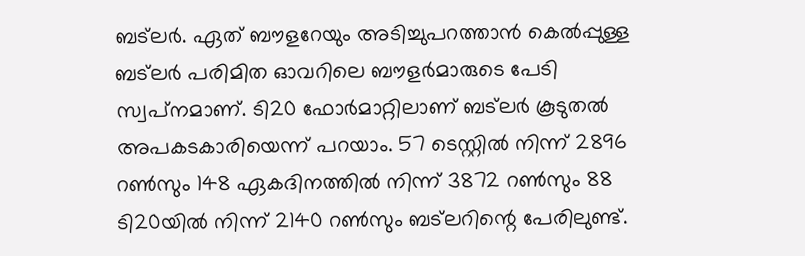ബട്‌ലര്‍. ഏത് ബൗളറേയും അടിച്ചുപറത്താന്‍ കെല്‍പ്പുള്ള ബട്‌ലര്‍ പരിമിത ഓവറിലെ ബൗളര്‍മാരുടെ പേടി സ്വപ്‌നമാണ്. ടി20 ഫോര്‍മാറ്റിലാണ് ബട്‌ലര്‍ കൂടുതല്‍ അപകടകാരിയെന്ന് പറയാം. 57 ടെസ്റ്റില്‍ നിന്ന് 2896 റണ്‍സും 148 ഏകദിനത്തില്‍ നിന്ന് 3872 റണ്‍സും 88 ടി20യില്‍ നിന്ന് 2140 റണ്‍സും ബട്‌ലറിന്റെ പേരിലുണ്ട്.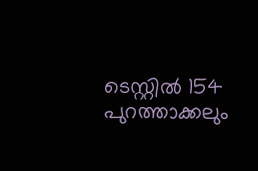ടെസ്റ്റില്‍ 154 പുറത്താക്കലും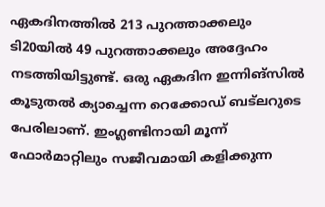ഏകദിനത്തില്‍ 213 പുറത്താക്കലും ടി20യില്‍ 49 പുറത്താക്കലും അദ്ദേഹം നടത്തിയിട്ടുണ്ട്. ഒരു ഏകദിന ഇന്നിങ്‌സില്‍ കൂടുതല്‍ ക്യാച്ചെന്ന റെക്കോഡ് ബട്‌ലറുടെ പേരിലാണ്. ഇംഗ്ലണ്ടിനായി മൂന്ന് ഫോര്‍മാറ്റിലും സജീവമായി കളിക്കുന്ന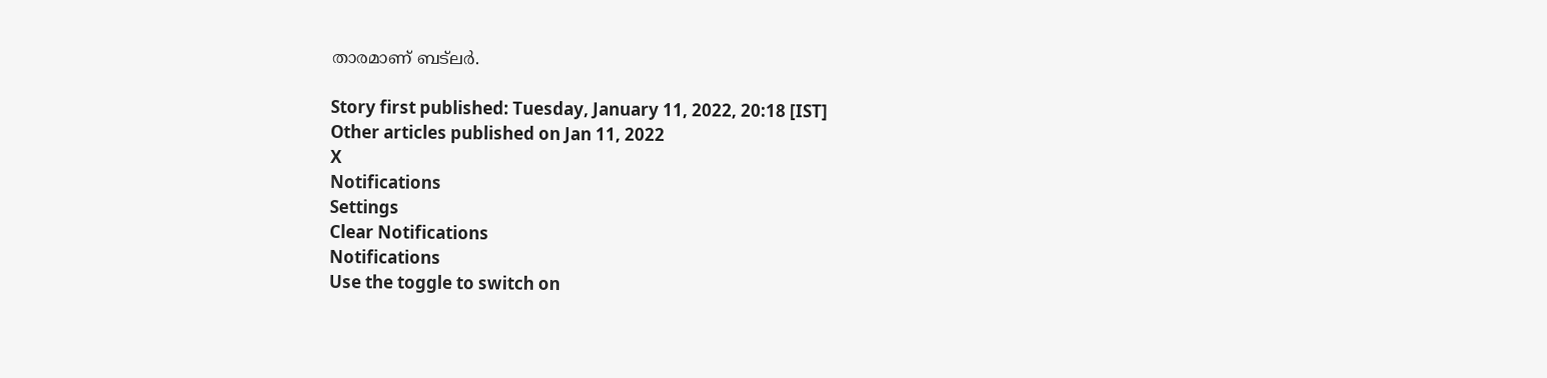താരമാണ് ബട്‌ലര്‍.

Story first published: Tuesday, January 11, 2022, 20:18 [IST]
Other articles published on Jan 11, 2022
X
Notifications
Settings
Clear Notifications
Notifications
Use the toggle to switch on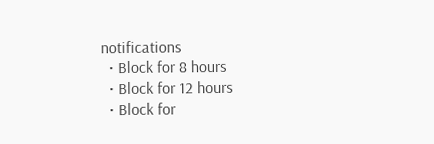notifications
  • Block for 8 hours
  • Block for 12 hours
  • Block for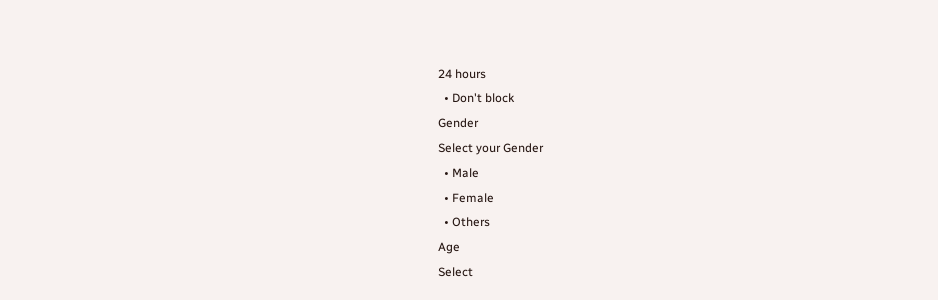24 hours
  • Don't block
Gender
Select your Gender
  • Male
  • Female
  • Others
Age
Select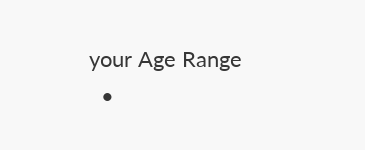your Age Range
  •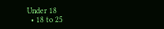Under 18
  • 18 to 25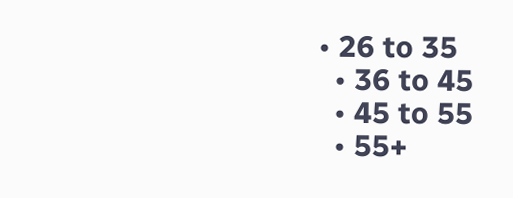• 26 to 35
  • 36 to 45
  • 45 to 55
  • 55+